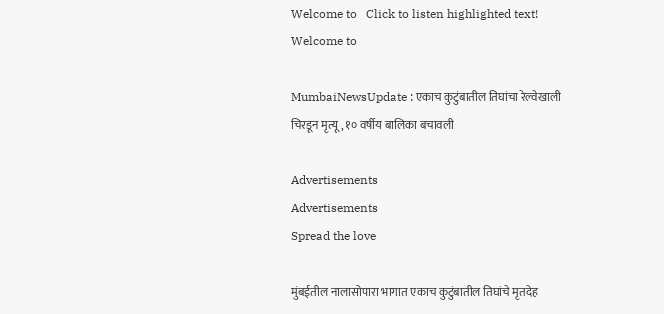Welcome to   Click to listen highlighted text! Welcome to

MumbaiNewsUpdate : एकाच कुटुंबातील तिघांचा रेल्वेखाली चिरडून मृत्यू , १० वर्षीय बालिका बचावली

Advertisements
Advertisements
Spread the love

मुंबईतील नालासोपारा भागात एकाच कुटुंबातील तिघांचे मृतदेह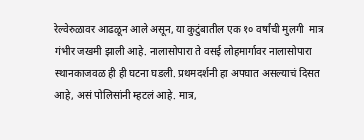रेल्वेरुळावर आढळून आले असून, या कुटुंबातील एक १० वर्षांची मुलगी  मात्र गंभीर जखमी झाली आहे. नालासोपारा ते वसई लोहमार्गावर नालासोपारा स्थानकाजवळ ही ही घटना घडली. प्रथमदर्शनी हा अपघात असल्याचं दिसत आहे, असं पोलिसांनी म्हटलं आहे. मात्र,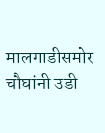मालगाडीसमोर चौघांनी उडी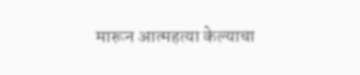मारून आत्महत्या केल्याचा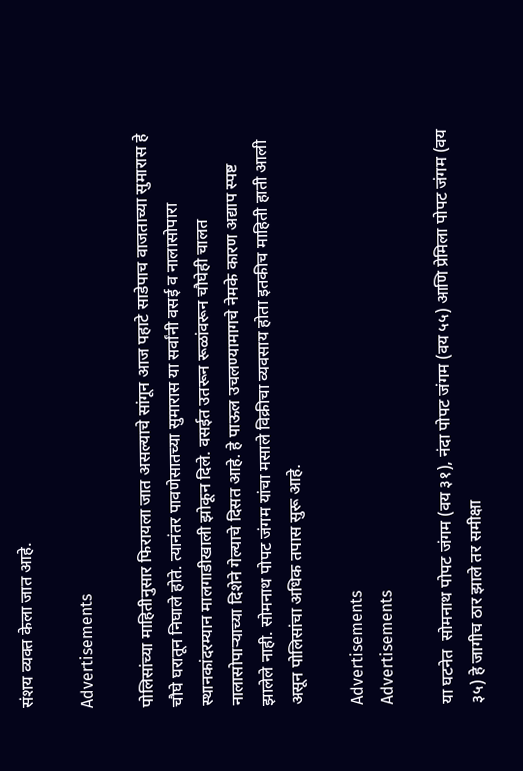संशय व्यक्त केला जात आहे.

Advertisements

पोलिसांच्या माहितीनुसार फिरायला जात असल्याचे सांगून आज पहाटे साडेपाच वाजताच्या सुमारास हे चौघे घरातून निघाले होते. त्यानंतर पावणेसातच्या सुमारास या सर्वांनी वसई व नालासोपारा स्थानकांदरम्यान मालगाडीखाली झोकून दिले. वसईत उतरून रूळांवरून चौघेही चालत नालासोपाऱ्याच्या दिशेने गेल्याचे दिसत आहे. हे पाऊल उचलण्यामागचे नेमके कारण अद्याप स्पष्ट झालेले नाही. सोमनाथ पोपट जंगम यांचा मसाले विक्रीचा व्यवसाय होता इतकीच माहिती हाती आली असून पोलिसांचा अधिक तपास सुरू आहे.

Advertisements
Advertisements

या घटनेत  सोमनाथ पोपट जंगम (वय ३१), नंदा पोपट जंगम (वय ५५) आणि प्रेमिला पोपट जंगम (वय ३५) हे जागीच ठार झाले तर समीक्षा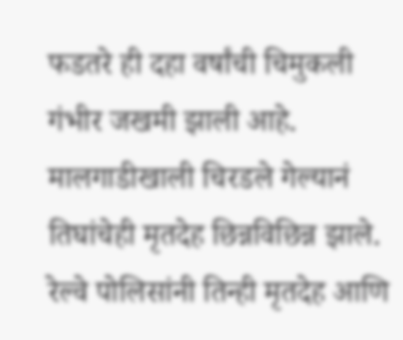फडतरे ही दहा वर्षांची चिमुकली गंभीर जखमी झाली आहे. मालगाडीखाली चिरडले गेल्यानं तिघांचेही मृतदेह छिन्नविछिन्न झाले. रेल्वे पोलिसांनी तिन्ही मृतदेह आणि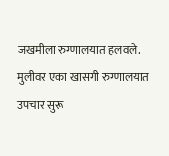जखमीला रुग्णालयात हलवले. मुलीवर एका खासगी रुग्णालयात उपचार सुरू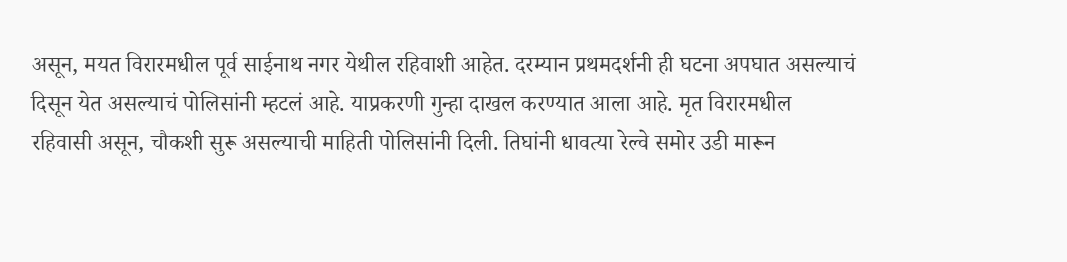असून, मयत विरारमधील पूर्व साईनाथ नगर येथील रहिवाशी आहेत. दरम्यान प्रथमदर्शनी ही घटना अपघात असल्याचं दिसून येत असल्याचं पोलिसांनी म्हटलं आहे. याप्रकरणी गुन्हा दाखल करण्यात आला आहे. मृत विरारमधील रहिवासी असून, चौकशी सुरू असल्याची माहिती पोलिसांनी दिली. तिघांनी धावत्या रेल्वे समोर उडी मारून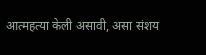आत्महत्या केली असावी, असा संशय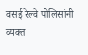वसई रेल्वे पोलिसांनी व्यक्त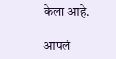केला आहे.

आपलं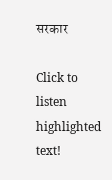सरकार

Click to listen highlighted text!